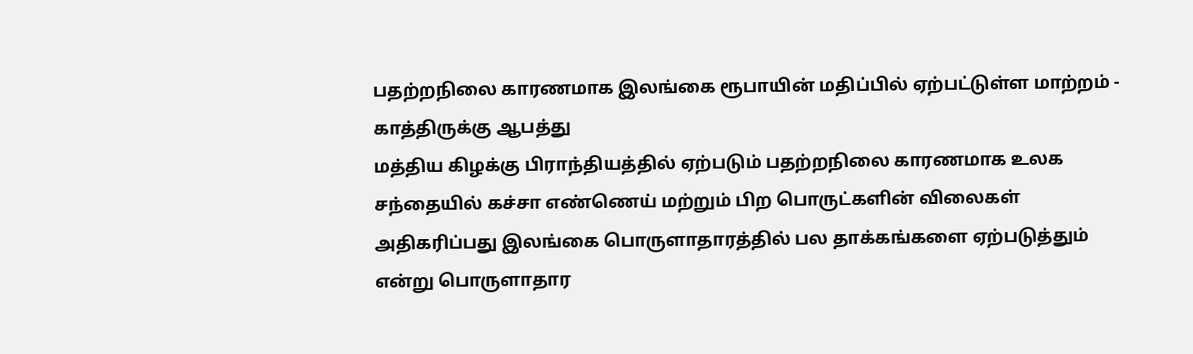பதற்றநிலை காரணமாக இலங்கை ரூபாயின் மதிப்பில் ஏற்பட்டுள்ள மாற்றம் - காத்திருக்கு ஆபத்து
மத்திய கிழக்கு பிராந்தியத்தில் ஏற்படும் பதற்றநிலை காரணமாக உலக சந்தையில் கச்சா எண்ணெய் மற்றும் பிற பொருட்களின் விலைகள் அதிகரிப்பது இலங்கை பொருளாதாரத்தில் பல தாக்கங்களை ஏற்படுத்தும் என்று பொருளாதார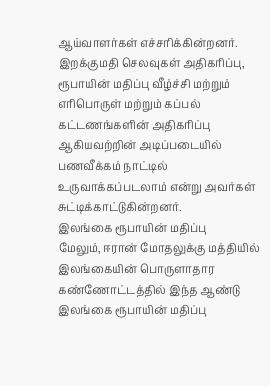ஆய்வாளர்கள் எச்சரிக்கின்றனர்.
இறக்குமதி செலவுகள் அதிகரிப்பு, ரூபாயின் மதிப்பு வீழ்ச்சி மற்றும் எரிபொருள் மற்றும் கப்பல் கட்டணங்களின் அதிகரிப்பு ஆகியவற்றின் அடிப்படையில் பணவீக்கம் நாட்டில் உருவாக்கப்படலாம் என்று அவர்கள் சுட்டிக்காட்டுகின்றனர்.
இலங்கை ரூபாயின் மதிப்பு
மேலும், ஈரான் மோதலுக்கு மத்தியில் இலங்கையின் பொருளாதார கண்ணோட்டத்தில் இந்த ஆண்டு இலங்கை ரூபாயின் மதிப்பு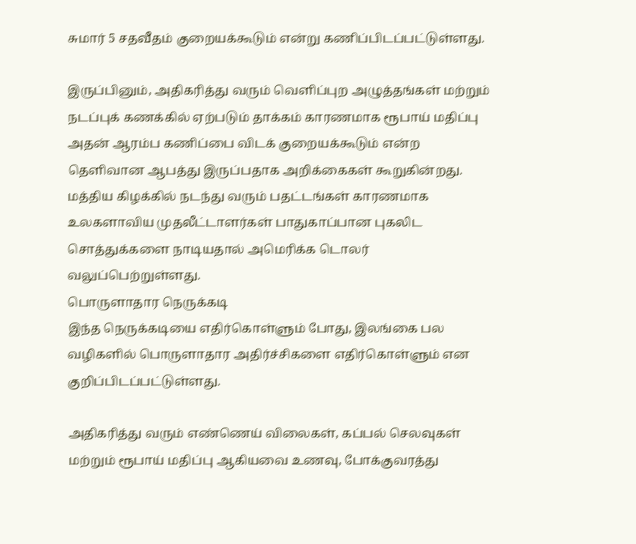சுமார் 5 சதவீதம் குறையக்கூடும் என்று கணிப்பிடப்பட்டுள்ளது.

இருப்பினும், அதிகரித்து வரும் வெளிப்புற அழுத்தங்கள் மற்றும் நடப்புக் கணக்கில் ஏற்படும் தாக்கம் காரணமாக ரூபாய் மதிப்பு அதன் ஆரம்ப கணிப்பை விடக் குறையக்கூடும் என்ற தெளிவான ஆபத்து இருப்பதாக அறிக்கைகள் கூறுகின்றது.
மத்திய கிழக்கில் நடந்து வரும் பதட்டங்கள் காரணமாக உலகளாவிய முதலீட்டாளர்கள் பாதுகாப்பான புகலிட சொத்துக்களை நாடியதால் அமெரிக்க டொலர் வலுப்பெற்றுள்ளது.
பொருளாதார நெருக்கடி
இந்த நெருக்கடியை எதிர்கொள்ளும் போது, இலங்கை பல வழிகளில் பொருளாதார அதிர்ச்சிகளை எதிர்கொள்ளும் என குறிப்பிடப்பட்டுள்ளது.

அதிகரித்து வரும் எண்ணெய் விலைகள், கப்பல் செலவுகள் மற்றும் ரூபாய் மதிப்பு ஆகியவை உணவு, போக்குவரத்து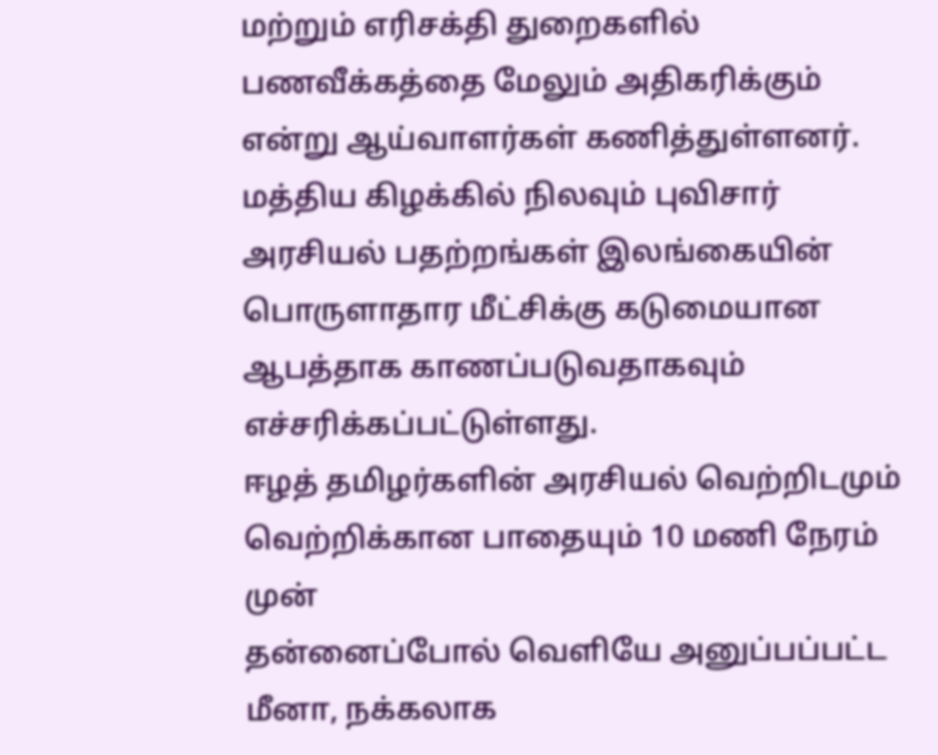மற்றும் எரிசக்தி துறைகளில் பணவீக்கத்தை மேலும் அதிகரிக்கும் என்று ஆய்வாளர்கள் கணித்துள்ளனர்.
மத்திய கிழக்கில் நிலவும் புவிசார் அரசியல் பதற்றங்கள் இலங்கையின் பொருளாதார மீட்சிக்கு கடுமையான ஆபத்தாக காணப்படுவதாகவும் எச்சரிக்கப்பட்டுள்ளது.
ஈழத் தமிழர்களின் அரசியல் வெற்றிடமும் வெற்றிக்கான பாதையும் 10 மணி நேரம் முன்
தன்னைப்போல் வெளியே அனுப்பப்பட்ட மீனா, நக்கலாக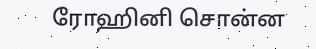ரோஹினி சொன்ன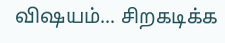விஷயம்... சிறகடிக்க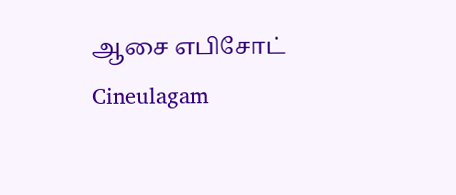ஆசை எபிசோட் Cineulagam